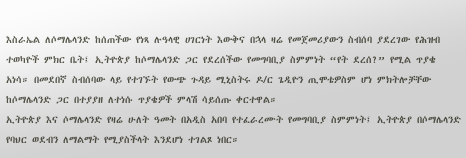እስራኤል ለሶማሌላንድ ከሰጠችው የነጻ ሉዓላዊ ሀገርነት እውቅና በኋላ ዛሬ የመጀመሪያውን ስብሰባ ያደረገው የሕዝብ ተወካዮች ምክር ቤት፤ ኢትዮጵያ ከሶማሌላንድ ጋር የደረሰችው የመግባቢያ ስምምነት “የት ደረሰ?” የሚል ጥያቄ አነሳ። በመደበኛ ስብሰባው ላይ የተገኙት የውጭ ጉዳይ ሚኒስትሩ ዶ/ር ጌዲዮን ጢሞቴዎስም ሆነ ምክትሎቻቸው ከሶማሌላንድ ጋር በተያያዘ ለተነሱ ጥያቄዎች ምላሽ ሳይሰጡ ቀርተዋል።
ኢትዮጵያ እና ሶማሌላንድ የዛሬ ሁለት ዓመት በአዲስ አበባ የተፈራረሙት የመግባቢያ ስምምነት፤ ኢትዮጵያ በሶማሌላንድ የባህር ወደብን ለማልማት የሚያስችላት እንደሆነ ተገልጾ ነበር።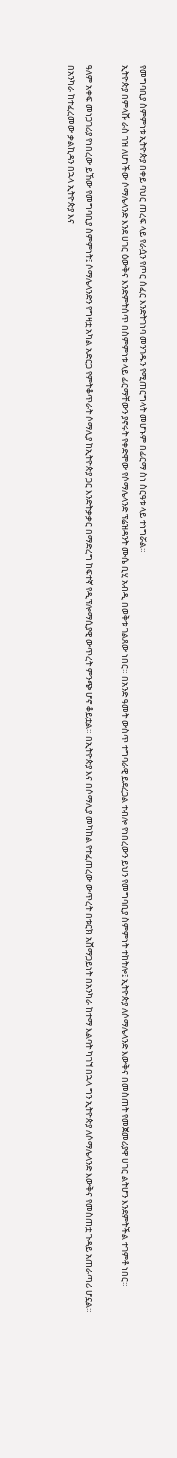የመግባቢያ ስምምነቱ ኢትዮጵያ በቀይ ባህር ጠረፍ ላይ የራሷን የጦር ሰፈር እንድትገነባ መንገዱን የሚጠርግላት መሆኑም በፊርማ ስነ ስርዓቱ ላይ ተነግሯል።
ኢትዮጵያ በምላሹ ራስ ገዝ ለሆነችው ሶማሌላንድ እንደ ሀገር ዕውቅና እንድምትሰጥ በስምምነቱ ላይ ፊርማቸውን ያኖሩት የቀድሞው የሶማሌላንድ ፕሬዝዳንት ሙሴ ቢሂ አብዲ በወቅቱ ገልጸው ነበር። በአንድ ዓመት ውስጥ ተግባራዊ ይደረጋል ተብሎ የነበረውን ይህን የመግባቢያ ስምምነት ተከትሎ፤ ኢትዮጵያ ለሶማሌላንድ እውቅና በመስጠት የመጀመሪያዋ ሀገር ልትሆን እንደምትችል ተገምቶ ነበር።

ዓለም አቀፍ መነጋገሪያ የነበረው ይኸው የመግባቢያ ስምምነት፤ ሶማሌላንድን የግዛቷ አካል አድርጋ የምትቆጥራት ሶማሊያ ከኢትዮጵያ ጋር እንድትቃቃር በማድረግ ከፍተኛ የዲፕሎማሲያዊ ውጥረት ምንጭ ሆኖ ቆይቷል። በኢትዮጵያ እና በሶማሊያ መካከል የተፈጠረው ውጥረት በቱርክ አሸማጋይነት በአንካራ ከተማ እልባት ካገኘ በኋላ ግን ኢትዮጵያ ለሶማሌላንድ እውቅና የመስጠቷ ጉዳይ አጠራጣሪ ሆኗል።
በአንካራ ከተፈረመው ቃልኪዳን በኋላ ኢትዮጵያ እና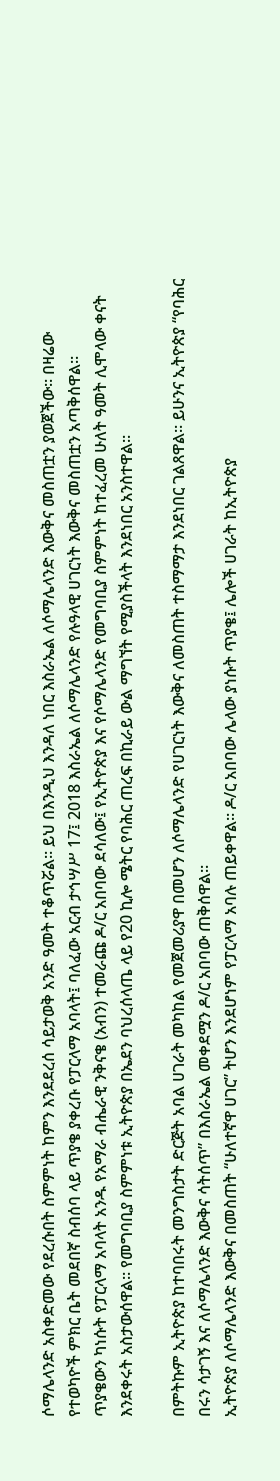ሶማሌላንድ አስቀድመው የደረሱበት ስምምነት ከምን እንደደረሰ ሳይታወቅ አንድ ዓመት ተቆጥሯል። ይህ በእንዲህ እንዳለ ነበር እስራኤል ለሶማሌላንድ እውቅና መስጠቷን ያወጀችው። በዛሬው የተወካዮች ምክር ቤት መደበኛ ስብሰባ ላይ ጥያቄ ያቀረቡ የፓርላማ አባላት፤ ባለፈው አርብ ታኅሣሥ 17፤ 2018 እስራኤል ለሶማሌላንድ የሉዓላዊ ሀገርነት እውቅና መስጠቷን አጣቅሰዋል።
ጥያቄውን ካነሱት የፓርላማ አባላት አንዱ የአማራ ብሔራዊ ንቅናቄ (አብን) ተመራጩ ዶ/ር አበባው ደሳለው፤ የኢትዮጵያ እና የሶማሌላንድ የመግባቢያ ስምምነት ከተፈረመ ሁለት ዓመት ሊሞላው ቀናት እንደቀሩት አስታውሰዋል። የመግባቢያ ስምምነቱ ኢትዮጵያ በኤደን ባህረሰላጤ ላይ የ20 ኪሎ ሜትር የባሕር ጠረፍ በኪራይ ውል ማግኘት የሚያስችላት እንደነበር አንስተዋል።

በምትኩም ኢትዮጵያ ከተባበሩት መንግስታት ድርጅት አባል ሀገራት መካከል የመጀመሪያዋ በመሆን ለሶማሌላንድ የሀገርነት እውቅና ለመስጠት ተስማማታ እንደነበር ገልጸዋል። ይሁንና ኢትዮጵያ “የባሕር በሩን ሳታገኝ እና ለሶማሌላንድ እውቅና ሳትሰጥ” በእስራኤል መቀደሟን ዶ/ር አበባው ጠቅሰዋል።
ኢትዮጵያ ለሶማሌላንድ እውቅና በመስጠት “ሁለተኛዋ ሀገር” ትሆን እንደሆነም የፓርላማ አባሉ ጠይቀዋል። ዶ/ር አበባው ሌላው ያነሱት ጥያቄ፤ ሌሎች ሀገራት ከኢትዮጵያ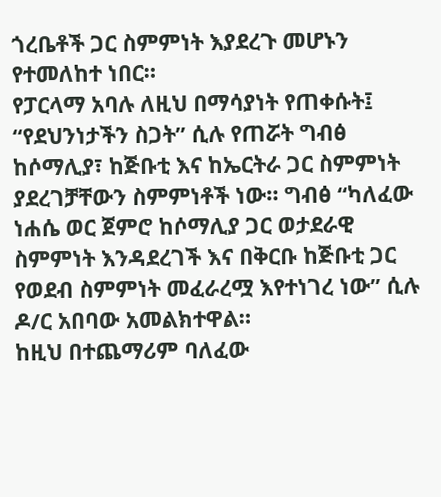ጎረቤቶች ጋር ስምምነት እያደረጉ መሆኑን የተመለከተ ነበር።
የፓርላማ አባሉ ለዚህ በማሳያነት የጠቀሱት፤ “የደህንነታችን ስጋት” ሲሉ የጠሯት ግብፅ ከሶማሊያ፣ ከጅቡቲ እና ከኤርትራ ጋር ስምምነት ያደረገቻቸውን ስምምነቶች ነው። ግብፅ “ካለፈው ነሐሴ ወር ጀምሮ ከሶማሊያ ጋር ወታደራዊ ስምምነት እንዳደረገች እና በቅርቡ ከጅቡቲ ጋር የወደብ ስምምነት መፈራረሟ እየተነገረ ነው” ሲሉ ዶ/ር አበባው አመልክተዋል።
ከዚህ በተጨማሪም ባለፈው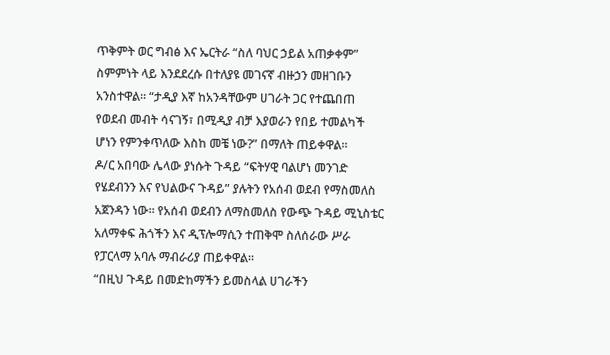ጥቅምት ወር ግብፅ እና ኤርትራ “ስለ ባህር ኃይል አጠቃቀም” ስምምነት ላይ እንደደረሱ በተለያዩ መገናኛ ብዙኃን መዘገቡን አንስተዋል። “ታዲያ እኛ ከአንዳቸውም ሀገራት ጋር የተጨበጠ የወደብ መብት ሳናገኝ፣ በሚዲያ ብቻ እያወራን የበይ ተመልካች ሆነን የምንቀጥለው እስከ መቼ ነው?” በማለት ጠይቀዋል።
ዶ/ር አበባው ሌላው ያነሱት ጉዳይ “ፍትሃዊ ባልሆነ መንገድ የሄደብንን እና የህልውና ጉዳይ” ያሉትን የአሰብ ወደብ የማስመለስ አጀንዳን ነው። የአሰብ ወደብን ለማስመለስ የውጭ ጉዳይ ሚኒስቴር አለማቀፍ ሕጎችን እና ዲፕሎማሲን ተጠቅሞ ስለሰራው ሥራ የፓርላማ አባሉ ማብራሪያ ጠይቀዋል።
“በዚህ ጉዳይ በመድከማችን ይመስላል ሀገራችን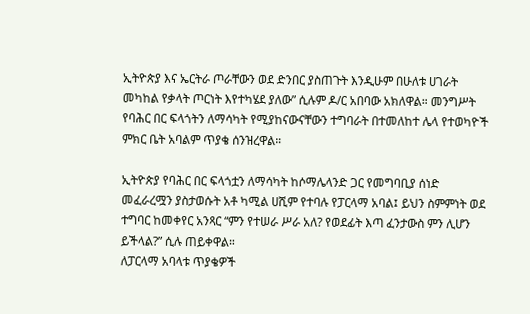ኢትዮጵያ እና ኤርትራ ጦራቸውን ወደ ድንበር ያስጠጉት እንዲሁም በሁለቱ ሀገራት መካከል የቃላት ጦርነት እየተካሄደ ያለው” ሲሉም ዶ/ር አበባው አክለዋል። መንግሥት የባሕር በር ፍላጎትን ለማሳካት የሚያከናውናቸውን ተግባራት በተመለከተ ሌላ የተወካዮች ምክር ቤት አባልም ጥያቄ ሰንዝረዋል።

ኢትዮጵያ የባሕር በር ፍላጎቷን ለማሳካት ከሶማሌላንድ ጋር የመግባቢያ ሰነድ መፈራረሟን ያስታወሱት አቶ ካሚል ሀሺም የተባሉ የፓርላማ አባል፤ ይህን ስምምነት ወደ ተግባር ከመቀየር አንጻር “ምን የተሠራ ሥራ አለ? የወደፊት እጣ ፈንታውስ ምን ሊሆን ይችላል?” ሲሉ ጠይቀዋል።
ለፓርላማ አባላቱ ጥያቄዎች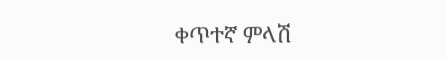ቀጥተኛ ምላሽ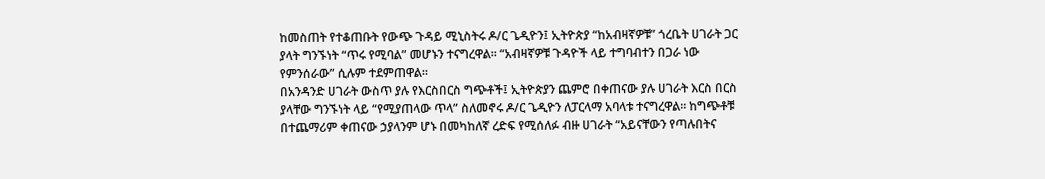ከመስጠት የተቆጠቡት የውጭ ጉዳይ ሚኒስትሩ ዶ/ር ጌዲዮን፤ ኢትዮጵያ “ከአብዛኛዎቹ” ጎረቤት ሀገራት ጋር ያላት ግንኙነት “ጥሩ የሚባል” መሆኑን ተናግረዋል። “አብዛኛዎቹ ጉዳዮች ላይ ተግባብተን በጋራ ነው የምንሰራው” ሲሉም ተደምጠዋል።
በአንዳንድ ሀገራት ውስጥ ያሉ የእርስበርስ ግጭቶች፤ ኢትዮጵያን ጨምሮ በቀጠናው ያሉ ሀገራት እርስ በርስ ያላቸው ግንኙነት ላይ “የሚያጠላው ጥላ” ስለመኖሩ ዶ/ር ጌዲዮን ለፓርላማ አባላቱ ተናግረዋል። ከግጭቶቹ በተጨማሪም ቀጠናው ኃያላንም ሆኑ በመካከለኛ ረድፍ የሚሰለፉ ብዙ ሀገራት “አይናቸውን የጣሉበትና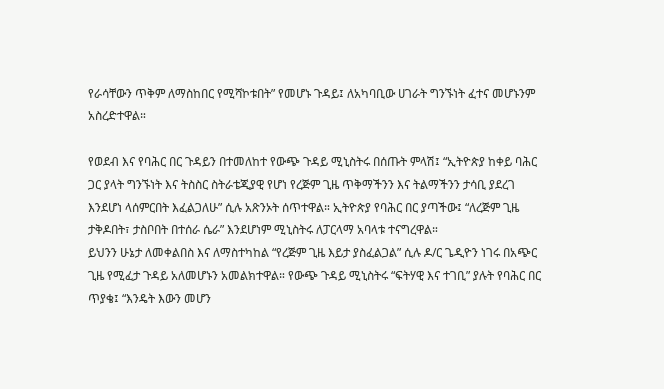የራሳቸውን ጥቅም ለማስከበር የሚሻኮቱበት” የመሆኑ ጉዳይ፤ ለአካባቢው ሀገራት ግንኙነት ፈተና መሆኑንም አስረድተዋል።

የወደብ እና የባሕር በር ጉዳይን በተመለከተ የውጭ ጉዳይ ሚኒስትሩ በሰጡት ምላሽ፤ “ኢትዮጵያ ከቀይ ባሕር ጋር ያላት ግንኙነት እና ትስስር ስትራቴጂያዊ የሆነ የረጅም ጊዜ ጥቅማችንን እና ትልማችንን ታሳቢ ያደረገ እንደሆነ ላሰምርበት እፈልጋለሁ” ሲሉ አጽንኦት ሰጥተዋል። ኢትዮጵያ የባሕር በር ያጣችው፤ “ለረጅም ጊዜ ታቅዶበት፣ ታስቦበት በተሰራ ሴራ” እንደሆነም ሚኒስትሩ ለፓርላማ አባላቱ ተናግረዋል።
ይህንን ሁኔታ ለመቀልበስ እና ለማስተካከል “የረጅም ጊዜ እይታ ያስፈልጋል” ሲሉ ዶ/ር ጌዲዮን ነገሩ በአጭር ጊዜ የሚፈታ ጉዳይ አለመሆኑን አመልክተዋል። የውጭ ጉዳይ ሚኒስትሩ “ፍትሃዊ እና ተገቢ” ያሉት የባሕር በር ጥያቄ፤ “እንዴት እውን መሆን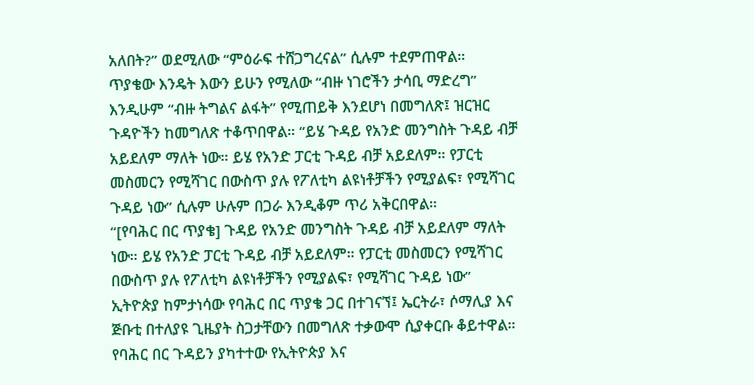አለበት?” ወደሚለው “ምዕራፍ ተሸጋግረናል” ሲሉም ተደምጠዋል።
ጥያቄው እንዴት እውን ይሁን የሚለው “ብዙ ነገሮችን ታሳቢ ማድረግ” እንዲሁም “ብዙ ትግልና ልፋት” የሚጠይቅ እንደሆነ በመግለጽ፤ ዝርዝር ጉዳዮችን ከመግለጽ ተቆጥበዋል። “ይሄ ጉዳይ የአንድ መንግስት ጉዳይ ብቻ አይደለም ማለት ነው። ይሄ የአንድ ፓርቲ ጉዳይ ብቻ አይደለም። የፓርቲ መስመርን የሚሻገር በውስጥ ያሉ የፖለቲካ ልዩነቶቻችን የሚያልፍ፣ የሚሻገር ጉዳይ ነው” ሲሉም ሁሉም በጋራ እንዲቆም ጥሪ አቅርበዋል።
“[የባሕር በር ጥያቄ] ጉዳይ የአንድ መንግስት ጉዳይ ብቻ አይደለም ማለት ነው። ይሄ የአንድ ፓርቲ ጉዳይ ብቻ አይደለም። የፓርቲ መስመርን የሚሻገር በውስጥ ያሉ የፖለቲካ ልዩነቶቻችን የሚያልፍ፣ የሚሻገር ጉዳይ ነው”
ኢትዮጵያ ከምታነሳው የባሕር በር ጥያቄ ጋር በተገናኘ፤ ኤርትራ፣ ሶማሊያ እና ጅቡቲ በተለያዩ ጊዜያት ስጋታቸውን በመግለጽ ተቃውሞ ሲያቀርቡ ቆይተዋል። የባሕር በር ጉዳይን ያካተተው የኢትዮጵያ እና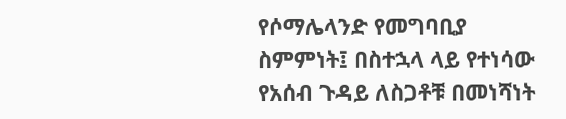የሶማሌላንድ የመግባቢያ ስምምነት፤ በስተኋላ ላይ የተነሳው የአሰብ ጉዳይ ለስጋቶቹ በመነሻነት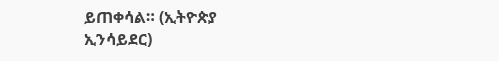ይጠቀሳል። (ኢትዮጵያ ኢንሳይደር)